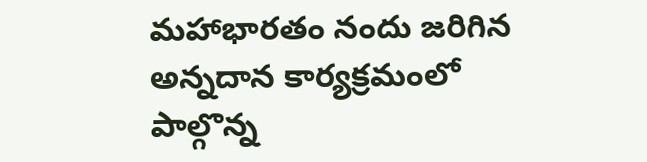మహాభారతం నందు జరిగిన అన్నదాన కార్యక్రమంలో పాల్గొన్న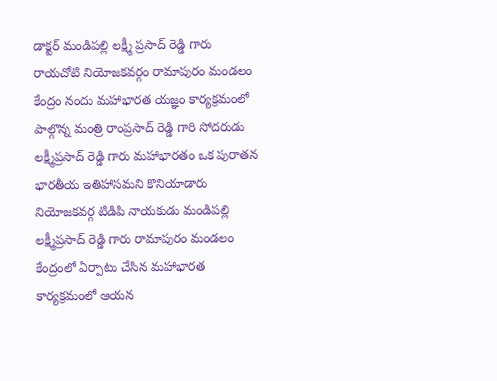డాక్టర్ మండిపల్లి లక్ష్మీ ప్రసాద్ రెడ్డి గారు
రాయచోటి నియోజకవర్గం రామాపురం మండలం కేంద్రం నందు మహాభారత యజ్ఞం కార్యక్రమంలో పాల్గొన్న మంత్రి రాంప్రసాద్ రెడ్డి గారి సోదరుడు లక్ష్మీప్రసాద్ రెడ్డి గారు మహాభారతం ఒక పురాతన భారతీయ ఇతిహాసమని కొనియాడారు నియోజకవర్గ టిడిపి నాయకుడు మండిపల్లి లక్ష్మీప్రసాద్ రెడ్డి గారు రామాపురం మండలం కేంద్రంలో ఏర్పాటు చేసిన మహాభారత కార్యక్రమంలో ఆయన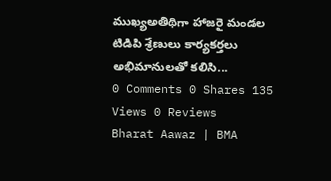ముఖ్యఅతిథిగా హాజరై మండల టిడిపి శ్రేణులు కార్యకర్తలు అభిమానులతో కలిసి...
0 Comments 0 Shares 135 Views 0 Reviews
Bharat Aawaz | BMA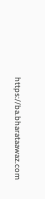https://ba.bharataawaz.com